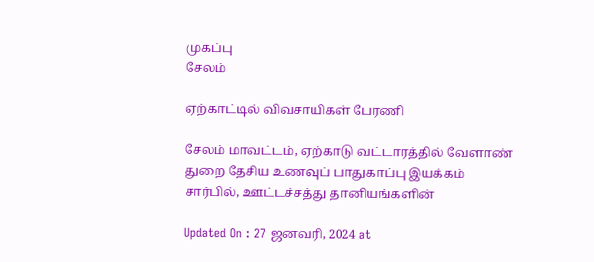முகப்பு
சேலம்

ஏற்காட்டில் விவசாயிகள் பேரணி

சேலம் மாவட்டம், ஏற்காடு வட்டாரத்தில் வேளாண் துறை தேசிய உணவுப் பாதுகாப்பு இயக்கம் சார்பில், ஊட்டச்சத்து தானியங்களின்

Updated On : 27 ஜனவரி, 2024 at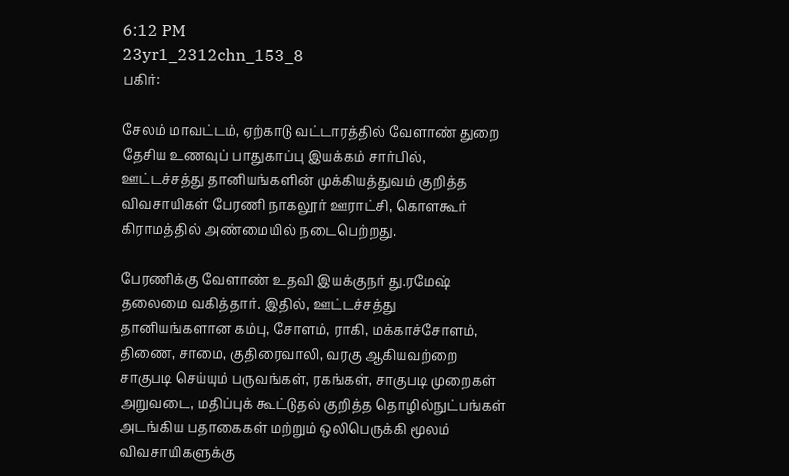6:12 PM
23yr1_2312chn_153_8
பகிர்:

சேலம் மாவட்டம், ஏற்காடு வட்டாரத்தில் வேளாண் துறை தேசிய உணவுப் பாதுகாப்பு இயக்கம் சார்பில், ஊட்டச்சத்து தானியங்களின் முக்கியத்துவம் குறித்த விவசாயிகள் பேரணி நாகலூர் ஊராட்சி, கொளகூர் கிராமத்தில் அண்மையில் நடைபெற்றது.

பேரணிக்கு வேளாண் உதவி இயக்குநர் து.ரமேஷ் தலைமை வகித்தார். இதில், ஊட்டச்சத்து தானியங்களான கம்பு, சோளம், ராகி, மக்காச்சோளம், திணை, சாமை, குதிரைவாலி, வரகு ஆகியவற்றை சாகுபடி செய்யும் பருவங்கள், ரகங்கள், சாகுபடி முறைகள் அறுவடை, மதிப்புக் கூட்டுதல் குறித்த தொழில்நுட்பங்கள் அடங்கிய பதாகைகள் மற்றும் ஒலிபெருக்கி மூலம் விவசாயிகளுக்கு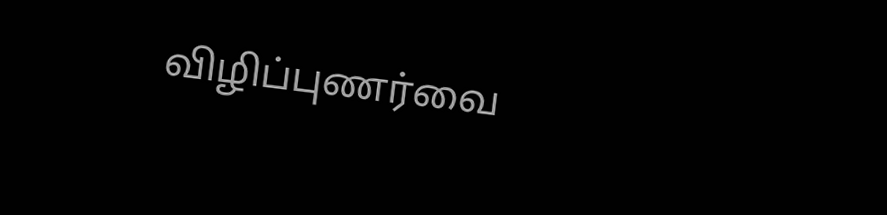விழிப்புணர்வை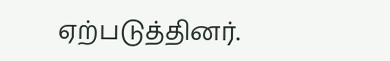ஏற்படுத்தினர்.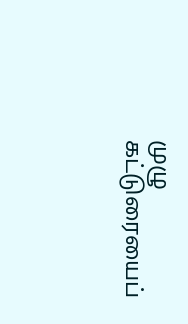முழு கட்டுரையைப்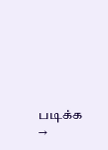படிக்க →